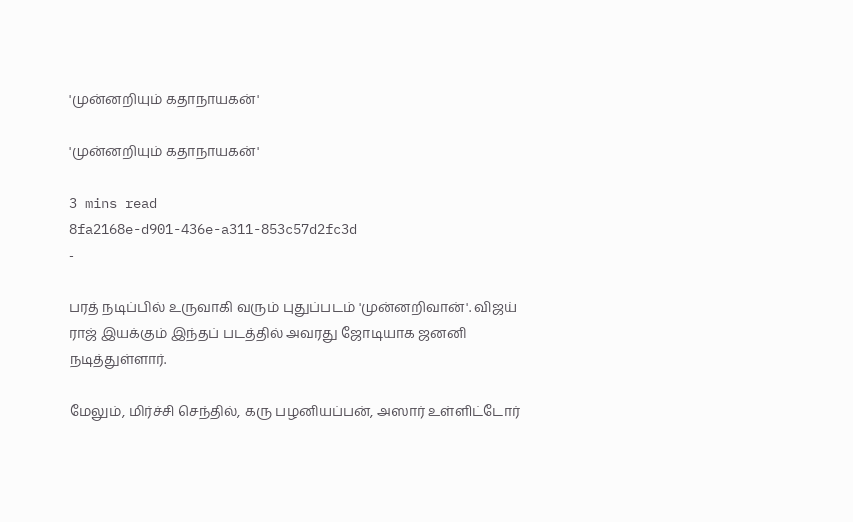'முன்னறியும் கதாநாயகன்'

'முன்னறியும் கதாநாயகன்'

3 mins read
8fa2168e-d901-436e-a311-853c57d2fc3d
-

பரத் நடிப்பில் உருவாகி வரும் புதுப்படம் 'முன்னறிவான்'. விஜய் ராஜ் இயக்கும் இந்தப் படத்தில் அவரது ஜோடியாக ஜனனி நடித்துள்ளார்.

மேலும், மிர்ச்சி செந்தில், கரு பழனியப்பன், அஸார் உள்ளிட்டோர்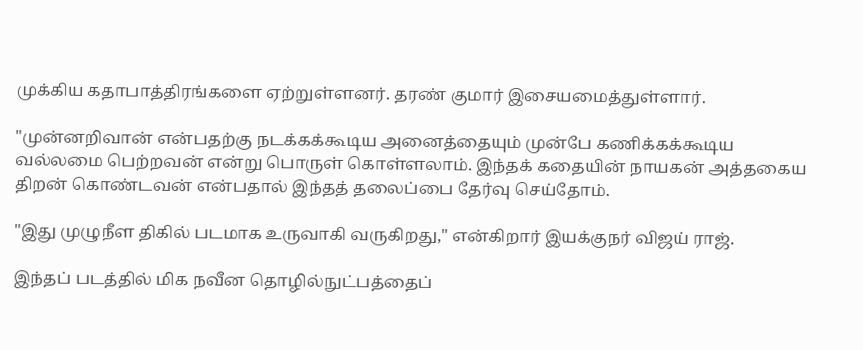முக்கிய கதாபாத்திரங்களை ஏற்றுள்ளனர். தரண் குமார் இசையமைத்துள்ளார்.

"முன்னறிவான் என்பதற்கு நடக்கக்கூடிய அனைத்தையும் முன்பே கணிக்கக்கூடிய வல்லமை பெற்றவன் என்று பொருள் கொள்ளலாம். இந்தக் கதையின் நாயகன் அத்தகைய திறன் கொண்டவன் என்பதால் இந்தத் தலைப்பை தேர்வு செய்தோம்.

"இது முழுநீள திகில் படமாக உருவாகி வருகிறது," என்கிறார் இயக்குநர் விஜய் ராஜ்.

இந்தப் படத்தில் மிக நவீன தொழில்நுட்பத்தைப்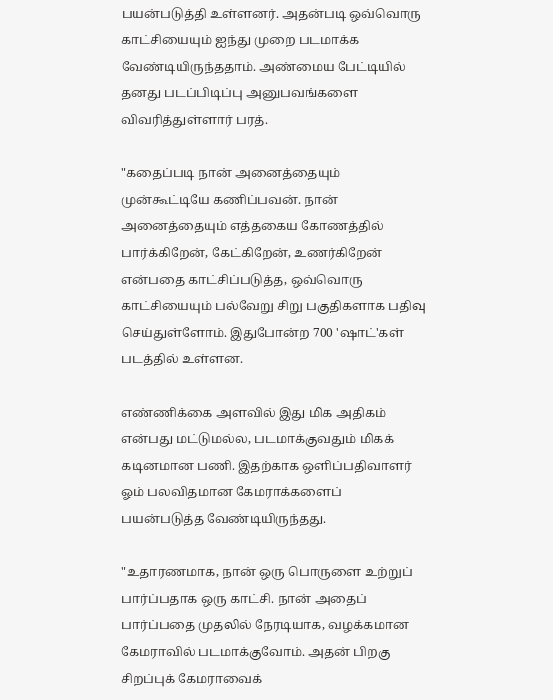பயன்படுத்தி உள்ளனர். அதன்படி ஒவ்வொரு காட்சியையும் ஐந்து முறை படமாக்க வேண்டியிருந்ததாம். அண்மைய பேட்டியில் தனது படப்பிடிப்பு அனுபவங்களை விவரித்துள்ளார் பரத்.

"கதைப்படி நான் அனைத்தையும் முன்கூட்டியே கணிப்பவன். நான் அனைத்தையும் எத்தகைய கோணத்தில் பார்க்கிறேன், கேட்கிறேன், உணர்கிறேன் என்பதை காட்சிப்படுத்த, ஒவ்வொரு காட்சியையும் பல்வேறு சிறு பகுதிகளாக பதிவு செய்துள்ளோம். இதுபோன்ற 700 'ஷாட்'கள் படத்தில் உள்ளன.

எண்ணிக்கை அளவில் இது மிக அதிகம் என்பது மட்டுமல்ல, படமாக்குவதும் மிகக் கடினமான பணி. இதற்காக ஒளிப்பதிவாளர் ஓம் பலவிதமான கேமராக்களைப் பயன்படுத்த வேண்டியிருந்தது.

"உதாரணமாக, நான் ஒரு பொருளை உற்றுப் பார்ப்பதாக ஒரு காட்சி. நான் அதைப் பார்ப்பதை முதலில் நேரடியாக, வழக்கமான கேமராவில் படமாக்குவோம். அதன் பிறகு சிறப்புக் கேமராவைக்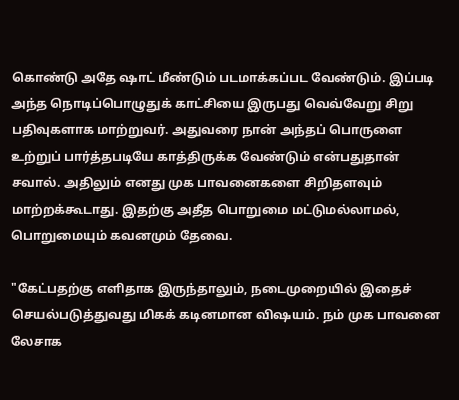கொண்டு அதே ஷாட் மீண்டும் படமாக்கப்பட வேண்டும். இப்படி அந்த நொடிப்பொழுதுக் காட்சியை இருபது வெவ்வேறு சிறு பதிவுகளாக மாற்றுவர். அதுவரை நான் அந்தப் பொருளை உற்றுப் பார்த்தபடியே காத்திருக்க வேண்டும் என்பதுதான் சவால். அதிலும் எனது முக பாவனைகளை சிறிதளவும் மாற்றக்கூடாது. இதற்கு அதீத பொறுமை மட்டுமல்லாமல், பொறுமையும் கவனமும் தேவை.

"கேட்பதற்கு எளிதாக இருந்தாலும், நடைமுறையில் இதைச் செயல்படுத்துவது மிகக் கடினமான விஷயம். நம் முக பாவனை லேசாக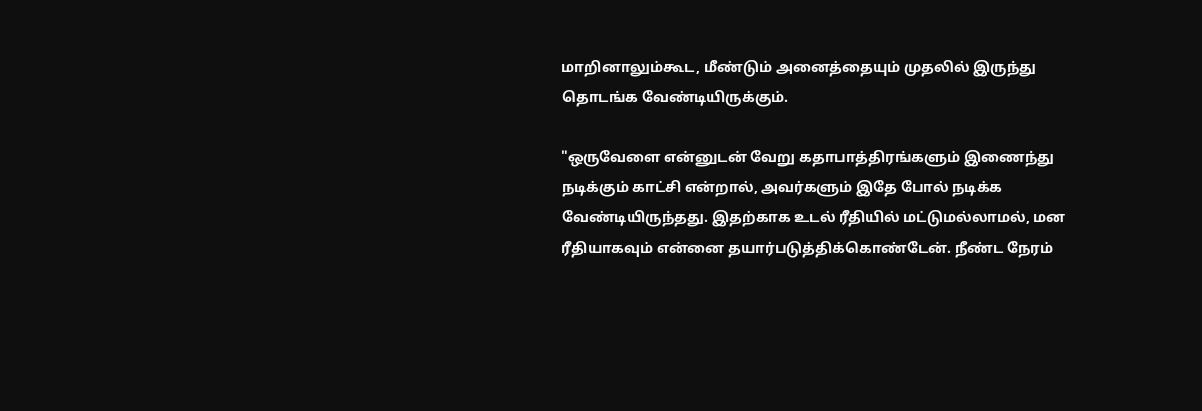மாறினாலும்கூட, மீண்டும் அனைத்தையும் முதலில் இருந்து தொடங்க வேண்டியிருக்கும்.

"ஒருவேளை என்னுடன் வேறு கதாபாத்திரங்களும் இணைந்து நடிக்கும் காட்சி என்றால், அவர்களும் இதே போல் நடிக்க வேண்டியிருந்தது. இதற்காக உடல் ரீதியில் மட்டுமல்லாமல், மன ரீதியாகவும் என்னை தயார்படுத்திக்கொண்டேன். நீண்ட நேரம்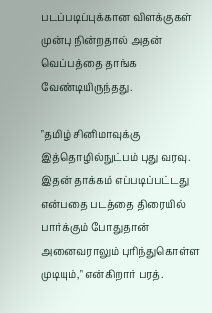படப்படிப்புக்கான விளக்குகள் முன்பு நின்றதால் அதன் வெப்பத்தை தாங்க வேண்டியிருந்தது.

"தமிழ் சினிமாவுக்கு இத்தொழில்நுட்பம் புது வரவு. இதன் தாக்கம் எப்படிப்பட்டது என்பதை படத்தை திரையில் பார்க்கும் போதுதான் அனைவராலும் புரிந்துகொள்ள முடியும்," என்கிறார் பரத்.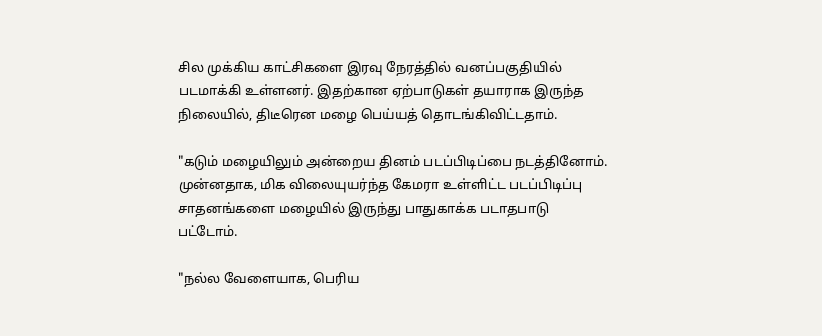சில முக்கிய காட்சிகளை இரவு நேரத்தில் வனப்பகுதியில் படமாக்கி உள்ளனர். இதற்கான ஏற்பாடுகள் தயாராக இருந்த நிலையில், திடீரென மழை பெய்யத் தொடங்கிவிட்டதாம்.

"கடும் மழையிலும் அன்றைய தினம் படப்பிடிப்பை நடத்தினோம். முன்னதாக, மிக விலையுயர்ந்த கேமரா உள்ளிட்ட படப்பிடிப்பு சாதனங்களை மழையில் இருந்து பாதுகாக்க படாதபாடு பட்டோம்.

"நல்ல வேளையாக, பெரிய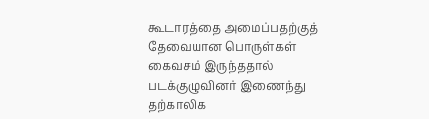கூடாரத்தை அமைப்பதற்குத் தேவையான பொருள்கள் கைவசம் இருந்ததால் படக்குழுவினர் இணைந்து தற்காலிக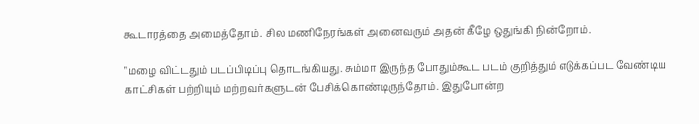கூடாரத்தை அமைத்தோம். சில மணிநேரங்கள் அனைவரும் அதன் கீழே ஒதுங்கி நின்றோம்.

"மழை விட்டதும் படப்பிடிப்பு தொடங்கியது. சும்மா இருந்த போதும்கூட படம் குறித்தும் எடுக்கப்பட வேண்டிய காட்சிகள் பற்றியும் மற்றவர்களுடன் பேசிக்கொண்டிருந்தோம். இதுபோன்ற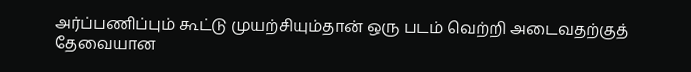அர்ப்பணிப்பும் கூட்டு முயற்சியும்தான் ஒரு படம் வெற்றி அடைவதற்குத் தேவையான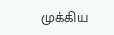முக்கிய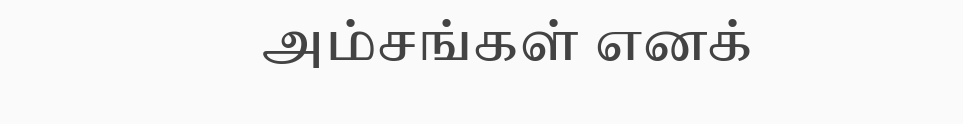அம்சங்கள் எனக்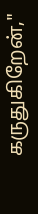கருதுகிறேன்,"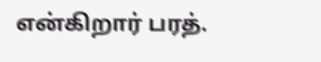என்கிறார் பரத்.